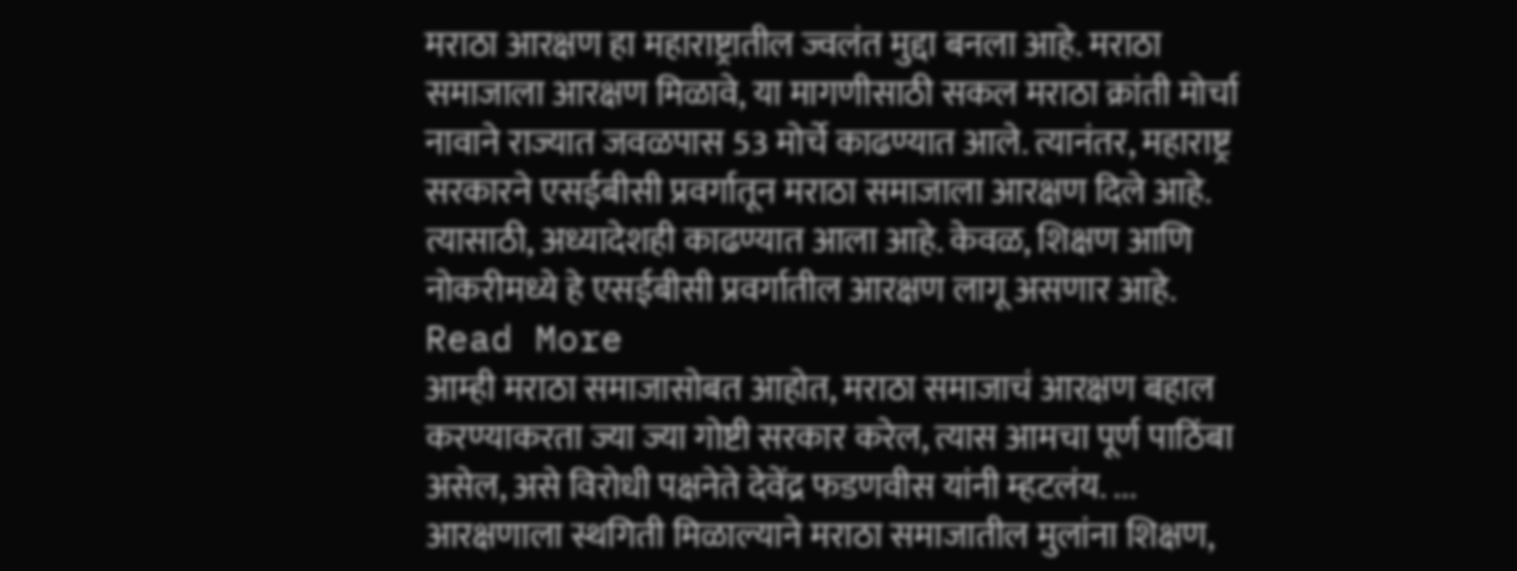मराठा आरक्षण हा महाराष्ट्रातील ज्वलंत मुद्दा बनला आहे. मराठा समाजाला आरक्षण मिळावे, या मागणीसाठी सकल मराठा क्रांती मोर्चा नावाने राज्यात जवळपास 53 मोर्चे काढण्यात आले. त्यानंतर, महाराष्ट्र सरकारने एसईबीसी प्रवर्गातून मराठा समाजाला आरक्षण दिले आहे. त्यासाठी, अध्यादेशही काढण्यात आला आहे. केवळ, शिक्षण आणि नोकरीमध्ये हे एसईबीसी प्रवर्गातील आरक्षण लागू असणार आहे. Read More
आम्ही मराठा समाजासोबत आहोत, मराठा समाजाचं आरक्षण बहाल करण्याकरता ज्या ज्या गोष्टी सरकार करेल, त्यास आमचा पूर्ण पाठिंबा असेल, असे विरोधी पक्षनेते देवेंद्र फडणवीस यांनी म्हटलंय. ...
आरक्षणाला स्थगिती मिळाल्याने मराठा समाजातील मुलांना शिक्षण,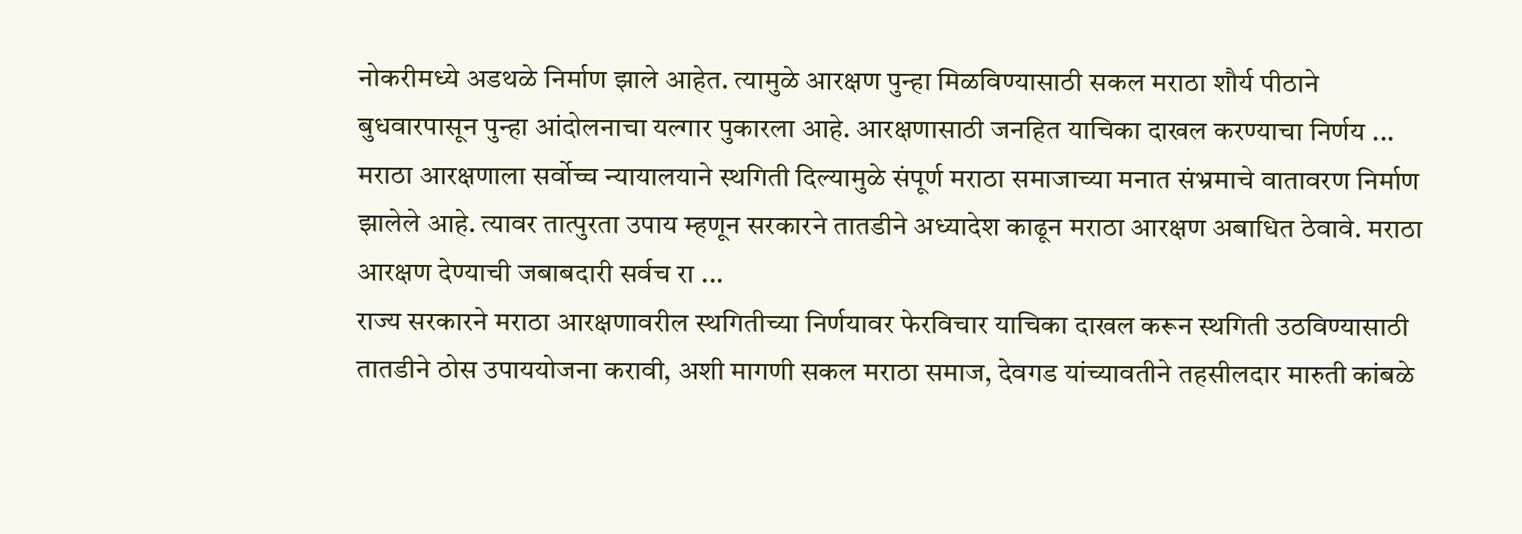नोकरीमध्ये अडथळे निर्माण झाले आहेत. त्यामुळे आरक्षण पुन्हा मिळविण्यासाठी सकल मराठा शौर्य पीठाने बुधवारपासून पुन्हा आंदोलनाचा यल्गार पुकारला आहे. आरक्षणासाठी जनहित याचिका दाखल करण्याचा निर्णय ...
मराठा आरक्षणाला सर्वोच्च न्यायालयाने स्थगिती दिल्यामुळे संपूर्ण मराठा समाजाच्या मनात संभ्रमाचे वातावरण निर्माण झालेले आहे. त्यावर तात्पुरता उपाय म्हणून सरकारने तातडीने अध्यादेश काढून मराठा आरक्षण अबाधित ठेवावे. मराठा आरक्षण देण्याची जबाबदारी सर्वच रा ...
राज्य सरकारने मराठा आरक्षणावरील स्थगितीच्या निर्णयावर फेरविचार याचिका दाखल करून स्थगिती उठविण्यासाठी तातडीने ठोस उपाययोजना करावी, अशी मागणी सकल मराठा समाज, देवगड यांच्यावतीने तहसीलदार मारुती कांबळे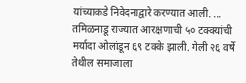यांच्याकडे निवेदनाद्वारे करण्यात आली. ...
तमिळनाडू राज्यात आरक्षणाची ५० टक्क्यांची मर्यादा ओलांडून ६९ टक्के झाली. गेली २६ वर्षे तेथील समाजाला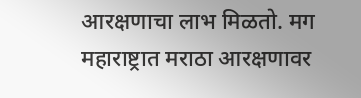आरक्षणाचा लाभ मिळतो. मग महाराष्ट्रात मराठा आरक्षणावर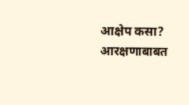आक्षेप कसा? आरक्षणाबाबत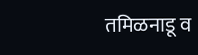तमिळनाडू व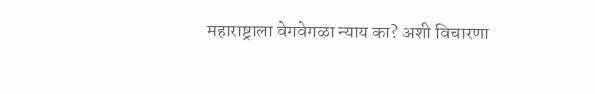महाराष्ट्राला वेगवेगळा न्याय का? अशी विचारणा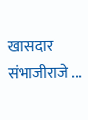खासदार संभाजीराजे ...